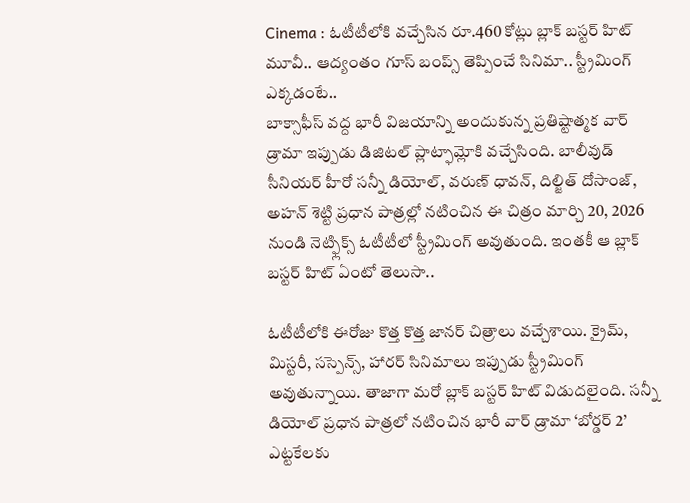Cinema : ఓటీటీలోకి వచ్చేసిన రూ.460 కోట్లు బ్లాక్ బస్టర్ హిట్ మూవీ.. ఆద్యంతం గూస్ బంప్స్ తెప్పించే సినిమా.. స్ట్రీమింగ్ ఎక్కడంటే..
బాక్సాఫీస్ వద్ద భారీ విజయాన్ని అందుకున్న ప్రతిష్టాత్మక వార్ డ్రామా ఇప్పుడు డిజిటల్ ప్లాట్ఫామ్లోకి వచ్చేసింది. బాలీవుడ్ సీనియర్ హీరో సన్నీ డియోల్, వరుణ్ ధావన్, దిల్జిత్ దోసాంజ్, అహన్ శెట్టి ప్రధాన పాత్రల్లో నటించిన ఈ చిత్రం మార్చి 20, 2026 నుండి నెట్ఫ్లిక్స్ ఓటీటీలో స్ట్రీమింగ్ అవుతుంది. ఇంతకీ ఆ బ్లాక్ బస్టర్ హిట్ ఏంటో తెలుసా..

ఓటీటీలోకి ఈరోజు కొత్త కొత్త జానర్ చిత్రాలు వచ్చేశాయి. క్రైమ్, మిస్టరీ, సస్పెన్స్, హారర్ సినిమాలు ఇప్పుడు స్ట్రీమింగ్ అవుతున్నాయి. తాజాగా మరో బ్లాక్ బస్టర్ హిట్ విడుదలైంది. సన్నీ డియోల్ ప్రధాన పాత్రలో నటించిన భారీ వార్ డ్రామా ‘బోర్డర్ 2’ ఎట్టకేలకు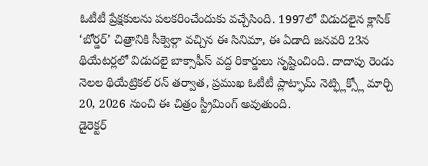ఓటీటీ ప్రేక్షకులను పలకరించేందుకు వచ్చేసింది. 1997లో విడుదలైన క్లాసిక్ ‘బోర్డర్’ చిత్రానికి సీక్వెల్గా వచ్చిన ఈ సినిమా, ఈ ఏడాది జనవరి 23న థియేటర్లలో విడుదలై బాక్సాఫీస్ వద్ద రికార్డులు సృష్టించింది. దాదాపు రెండు నెలల థియేట్రికల్ రన్ తర్వాత, ప్రముఖ ఓటీటీ ప్లాట్ఫామ్ నెట్ఫ్లిక్స్లో మార్చి 20, 2026 నుంచి ఈ చిత్రం స్ట్రీమింగ్ అవుతుంది.
డైరెక్టర్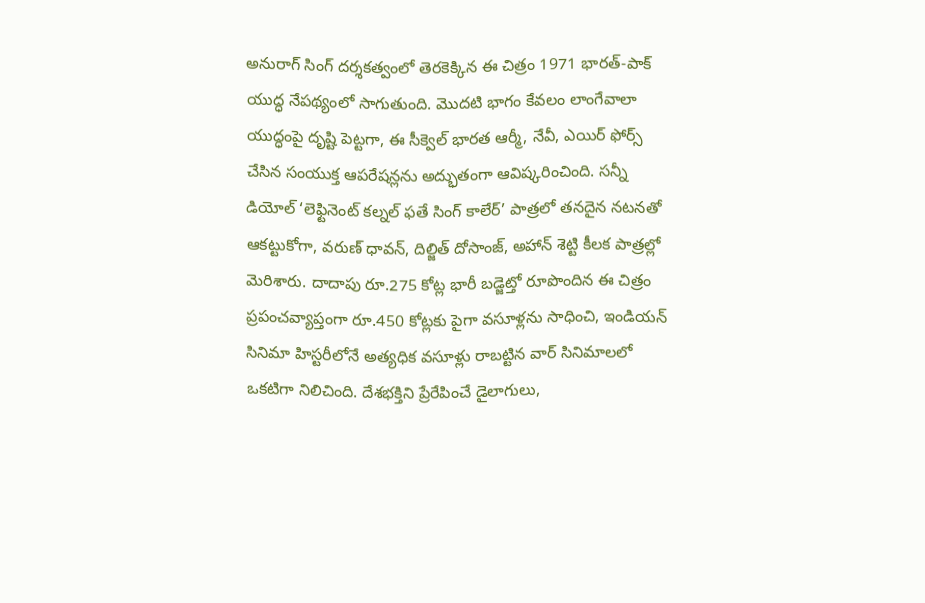అనురాగ్ సింగ్ దర్శకత్వంలో తెరకెక్కిన ఈ చిత్రం 1971 భారత్-పాక్ యుద్ధ నేపథ్యంలో సాగుతుంది. మొదటి భాగం కేవలం లాంగేవాలా యుద్ధంపై దృష్టి పెట్టగా, ఈ సీక్వెల్ భారత ఆర్మీ, నేవీ, ఎయిర్ ఫోర్స్ చేసిన సంయుక్త ఆపరేషన్లను అద్భుతంగా ఆవిష్కరించింది. సన్నీ డియోల్ ‘లెఫ్టినెంట్ కల్నల్ ఫతే సింగ్ కాలేర్’ పాత్రలో తనదైన నటనతో ఆకట్టుకోగా, వరుణ్ ధావన్, దిల్జిత్ దోసాంజ్, అహాన్ శెట్టి కీలక పాత్రల్లో మెరిశారు. దాదాపు రూ.275 కోట్ల భారీ బడ్జెట్తో రూపొందిన ఈ చిత్రం ప్రపంచవ్యాప్తంగా రూ.450 కోట్లకు పైగా వసూళ్లను సాధించి, ఇండియన్ సినిమా హిస్టరీలోనే అత్యధిక వసూళ్లు రాబట్టిన వార్ సినిమాలలో ఒకటిగా నిలిచింది. దేశభక్తిని ప్రేరేపించే డైలాగులు,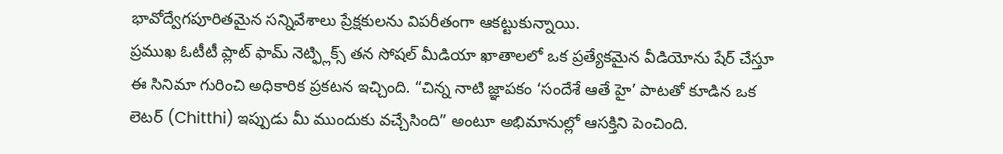భావోద్వేగపూరితమైన సన్నివేశాలు ప్రేక్షకులను విపరీతంగా ఆకట్టుకున్నాయి.
ప్రముఖ ఓటీటీ ప్లాట్ ఫామ్ నెట్ఫ్లిక్స్ తన సోషల్ మీడియా ఖాతాలలో ఒక ప్రత్యేకమైన వీడియోను షేర్ చేస్తూ ఈ సినిమా గురించి అధికారిక ప్రకటన ఇచ్చింది. “చిన్న నాటి జ్ఞాపకం ‘సందేశే ఆతే హై’ పాటతో కూడిన ఒక లెటర్ (Chitthi) ఇప్పుడు మీ ముందుకు వచ్చేసింది” అంటూ అభిమానుల్లో ఆసక్తిని పెంచింది.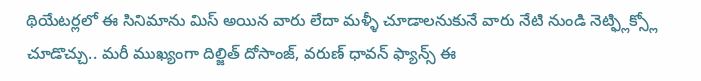థియేటర్లలో ఈ సినిమాను మిస్ అయిన వారు లేదా మళ్ళీ చూడాలనుకునే వారు నేటి నుండి నెట్ఫ్లిక్స్లో చూడొచ్చు.. మరీ ముఖ్యంగా దిల్జిత్ దోసాంజ్, వరుణ్ ధావన్ ఫ్యాన్స్ ఈ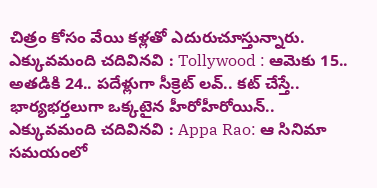చిత్రం కోసం వేయి కళ్లతో ఎదురుచూస్తున్నారు.
ఎక్కువమంది చదివినవి : Tollywood : ఆమెకు 15.. అతడికి 24.. పదేళ్లుగా సీక్రెట్ లవ్.. కట్ చేస్తే.. భార్యభర్తలుగా ఒక్కటైన హీరోహీరోయిన్..
ఎక్కువమంది చదివినవి : Appa Rao: ఆ సినిమా సమయంలో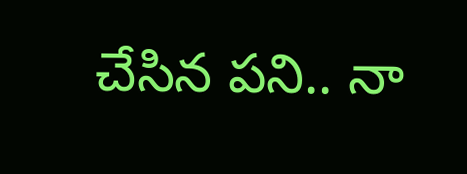చేసిన పని.. నా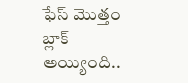ఫేస్ మొత్తం బ్లాక్ అయ్యింది..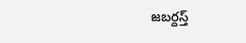జబర్దస్త్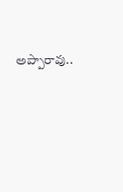అప్పారావు..